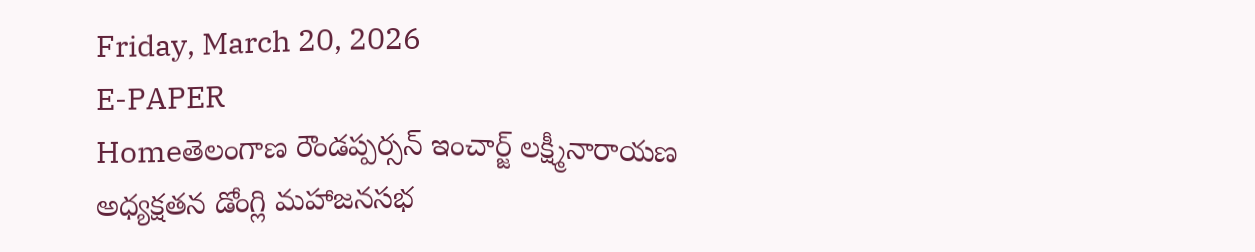Friday, March 20, 2026
E-PAPER
Homeతెలంగాణ రౌండప్పర్సన్ ఇంచార్జ్ లక్ష్మీనారాయణ అధ్యక్షతన డోంగ్లి మహాజనసభ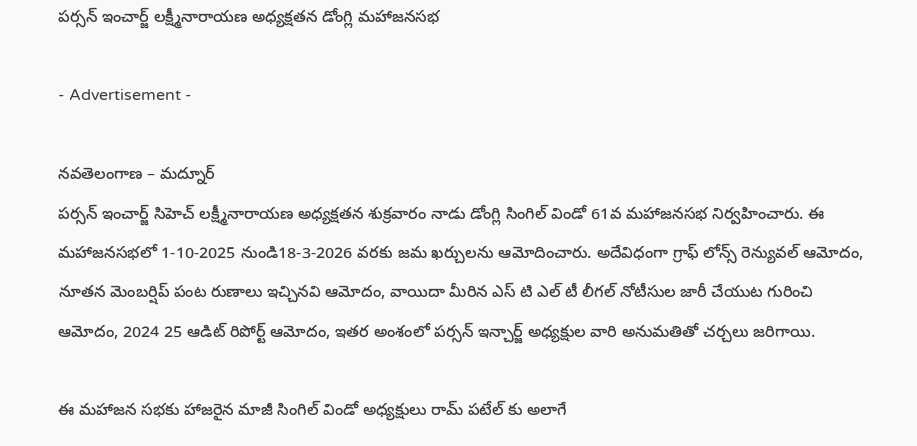పర్సన్ ఇంచార్జ్ లక్ష్మీనారాయణ అధ్యక్షతన డోంగ్లి మహాజనసభ

- Advertisement -

నవతెలంగాణ – మద్నూర్
పర్సన్ ఇంచార్జ్ సిహెచ్ లక్ష్మీనారాయణ అధ్యక్షతన శుక్రవారం నాడు డోంగ్లి సింగిల్ విండో 61వ మహాజనసభ నిర్వహించారు. ఈ మహాజనసభలో 1-10-2025 నుండి18-3-2026 వరకు జమ ఖర్చులను ఆమోదించారు. అదేవిధంగా గ్రాఫ్ లోన్స్ రెన్యువల్ ఆమోదం, నూతన మెంబర్షిప్ పంట రుణాలు ఇచ్చినవి ఆమోదం, వాయిదా మీరిన ఎస్ టి ఎల్ టీ లీగల్ నోటీసుల జారీ చేయుట గురించి ఆమోదం, 2024 25 ఆడిట్ రిపోర్ట్ ఆమోదం, ఇతర అంశంలో పర్సన్ ఇన్చార్జ్ అధ్యక్షుల వారి అనుమతితో చర్చలు జరిగాయి.

ఈ మహాజన సభకు హాజరైన మాజీ సింగిల్ విండో అధ్యక్షులు రామ్ పటేల్ కు అలాగే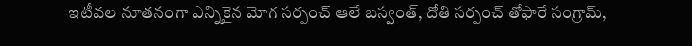ఇటీవల నూతనంగా ఎన్నికైన మోగ సర్పంచ్ ఆలే బస్వంత్, దోతి సర్పంచ్ తోఫారే సంగ్రామ్,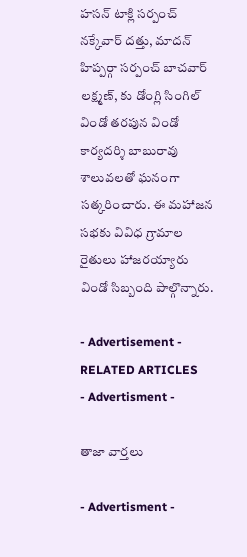హసన్ టాక్లి సర్పంచ్ నక్కేవార్ దత్తు, మాదన్ హిప్పర్గా సర్పంచ్ బాచవార్ లక్ష్మణ్, కు డోంగ్లి సింగిల్ విండో తరపున విండో కార్యదర్శి బాబురావు శాలువలతో ఘనంగా సత్కరించారు. ఈ మహాజన సభకు వివిధ గ్రామాల రైతులు హాజరయ్యారు విండో సిబ్బంది పాల్గొన్నారు.

- Advertisement -
RELATED ARTICLES
- Advertisment -

తాజా వార్తలు

- Advertisment -